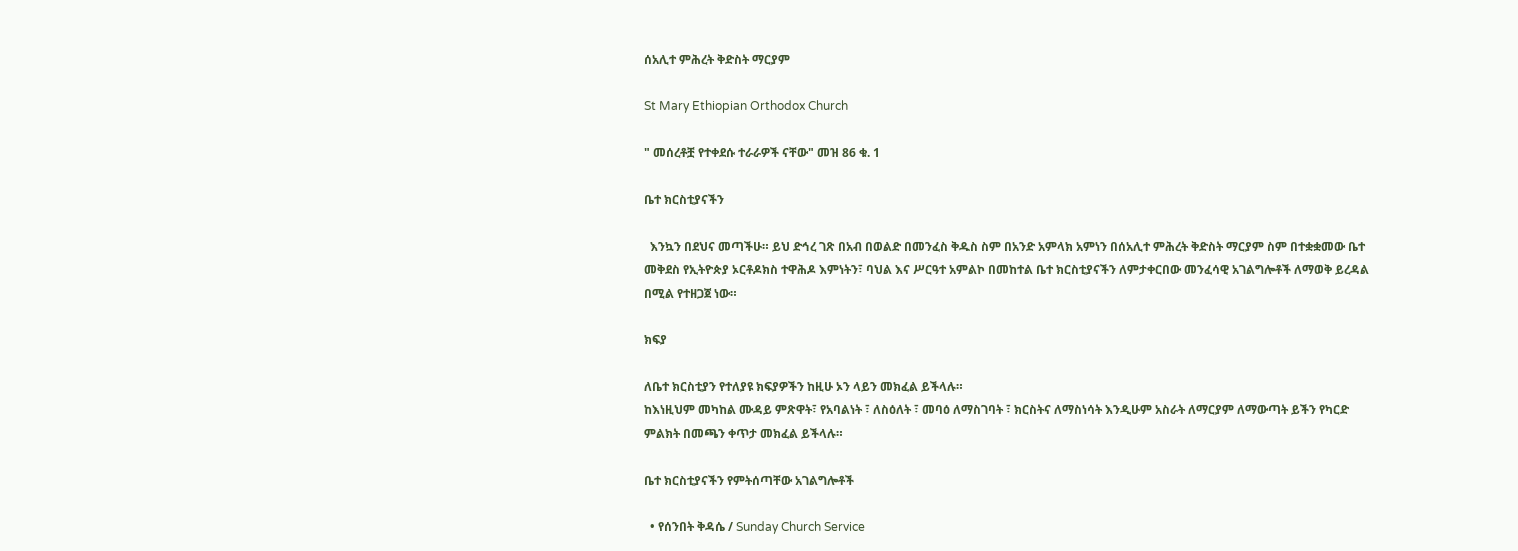ሰአሊተ ምሕረት ቅድስት ማርያም

St Mary Ethiopian Orthodox Church

" መሰረቶቿ የተቀደሱ ተራራዎች ናቸው" መዝ 86 ቁ. 1

ቤተ ክርስቲያናችን

  እንኳን በደህና መጣችሁ። ይህ ድኅረ ገጽ በአብ በወልድ በመንፈስ ቅዱስ ስም በአንድ አምላክ አምነን በሰአሊተ ምሕረት ቅድስት ማርያም ስም በተቋቋመው ቤተ መቅደስ የኢትዮጵያ ኦርቶዶክስ ተዋሕዶ እምነትን፣ ባህል እና ሥርዓተ አምልኮ በመከተል ቤተ ክርስቲያናችን ለምታቀርበው መንፈሳዊ አገልግሎቶች ለማወቅ ይረዳል በሚል የተዘጋጀ ነው።

ክፍያ

ለቤተ ክርስቲያን የተለያዩ ክፍያዎችን ከዚሁ ኦን ላይን መክፈል ይችላሉ።
ከእነዚህም መካከል ሙዳይ ምጽዋት፣ የአባልነት ፣ ለስዕለት ፣ መባዕ ለማስገባት ፣ ክርስትና ለማስነሳት እንዲሁም አስራት ለማርያም ለማውጣት ይችን የካርድ ምልክት በመጫን ቀጥታ መክፈል ይችላሉ።

ቤተ ክርስቲያናችን የምትሰጣቸው አገልግሎቶች

  • የሰንበት ቅዳሴ / Sunday Church Service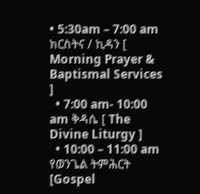• 5:30am – 7:00 am ክርስትና / ኪዳን [ Morning Prayer & Baptismal Services ]
  • 7:00 am- 10:00 am ቅዳሴ [ The Divine Liturgy ]
  • 10:00 – 11:00 am የወንጌል ትምሕርት [Gospel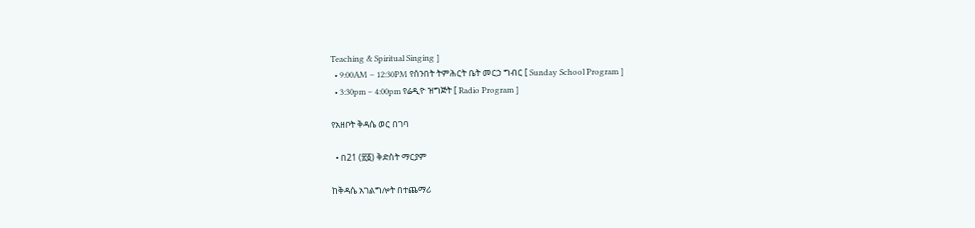Teaching & Spiritual Singing ]
  • 9:00AM – 12:30PM የሰንበት ትምሕርት ቤት መርኃ ግብር [ Sunday School Program ]
  • 3:30pm – 4:00pm የሬዲዮ ዝግጅት [ Radio Program ]

የአዘቦት ቅዳሴ ወር በገባ

  • በ21 (፳፩) ቅድስት ማርያም

ከቅዳሴ አገልግሎት በተጨማሪ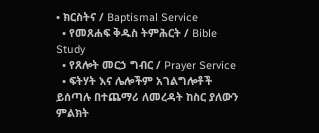• ክርስትና / Baptismal Service
  • የመጸሐፍ ቅዱስ ትምሕርት / Bible Study
  • የጸሎት መርኃ ግብር / Prayer Service
  • ፍትሃት እና ሌሎችም አገልግሎቶች ይሰጣሉ በተጨማሪ ለመረዳት ከስር ያለውን ምልክት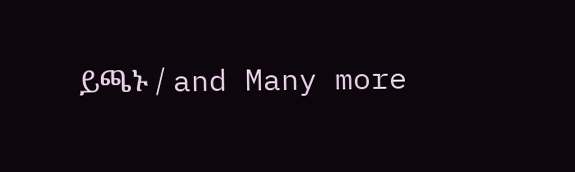ይጫኑ / and Many more